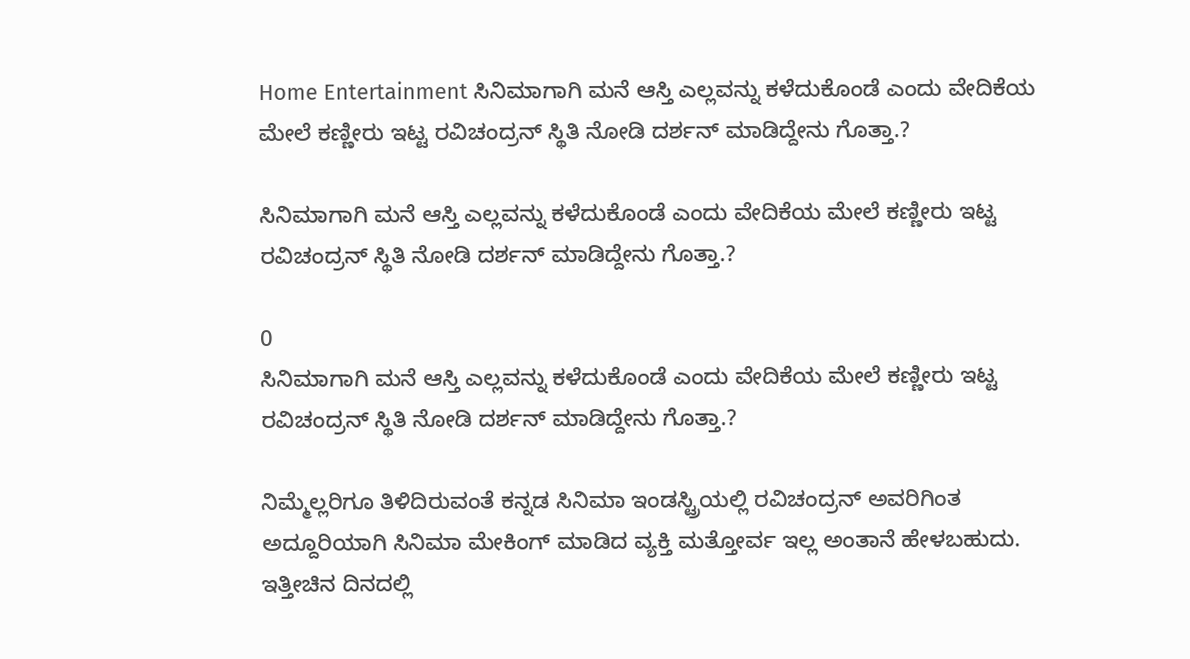Home Entertainment ಸಿನಿಮಾಗಾಗಿ ಮನೆ ಆಸ್ತಿ ಎಲ್ಲವನ್ನು ಕಳೆದುಕೊಂಡೆ ಎಂದು ವೇದಿಕೆಯ ಮೇಲೆ ಕಣ್ಣೀರು ಇಟ್ಟ ರವಿಚಂದ್ರನ್ ಸ್ಥಿತಿ ನೋಡಿ ದರ್ಶನ್ ಮಾಡಿದ್ದೇನು ಗೊತ್ತಾ.?

ಸಿನಿಮಾಗಾಗಿ ಮನೆ ಆಸ್ತಿ ಎಲ್ಲವನ್ನು ಕಳೆದುಕೊಂಡೆ ಎಂದು ವೇದಿಕೆಯ ಮೇಲೆ ಕಣ್ಣೀರು ಇಟ್ಟ ರವಿಚಂದ್ರನ್ ಸ್ಥಿತಿ ನೋಡಿ ದರ್ಶನ್ ಮಾಡಿದ್ದೇನು ಗೊತ್ತಾ.?

0
ಸಿನಿಮಾಗಾಗಿ ಮನೆ ಆಸ್ತಿ ಎಲ್ಲವನ್ನು ಕಳೆದುಕೊಂಡೆ ಎಂದು ವೇದಿಕೆಯ ಮೇಲೆ ಕಣ್ಣೀರು ಇಟ್ಟ ರವಿಚಂದ್ರನ್ ಸ್ಥಿತಿ ನೋಡಿ ದರ್ಶನ್ ಮಾಡಿದ್ದೇನು ಗೊತ್ತಾ.?

ನಿಮ್ಮೆಲ್ಲರಿಗೂ ತಿಳಿದಿರುವಂತೆ ಕನ್ನಡ ಸಿನಿಮಾ ಇಂಡಸ್ಟ್ರಿಯಲ್ಲಿ ರವಿಚಂದ್ರನ್ ಅವರಿಗಿಂತ ಅದ್ದೂರಿಯಾಗಿ ಸಿನಿಮಾ ಮೇಕಿಂಗ್ ಮಾಡಿದ ವ್ಯಕ್ತಿ ಮತ್ತೋರ್ವ ಇಲ್ಲ ಅಂತಾನೆ ಹೇಳಬಹುದು. ಇತ್ತೀಚಿನ ದಿನದಲ್ಲಿ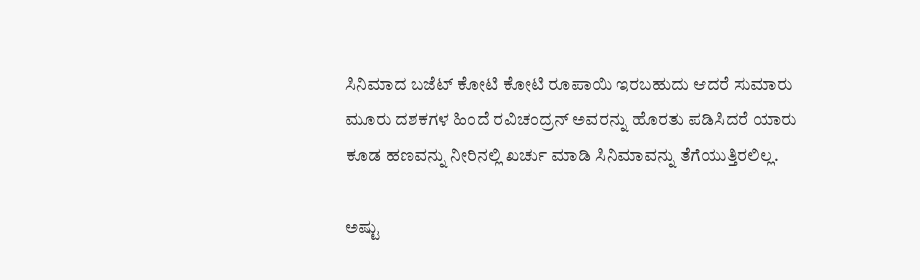ಸಿನಿಮಾದ ಬಜೆಟ್ ಕೋಟಿ ಕೋಟಿ ರೂಪಾಯಿ ಇರಬಹುದು ಆದರೆ ಸುಮಾರು ಮೂರು ದಶಕಗಳ ಹಿಂದೆ ರವಿಚಂದ್ರನ್ ಅವರನ್ನು ಹೊರತು ಪಡಿಸಿದರೆ ಯಾರು ಕೂಡ ಹಣವನ್ನು ನೀರಿನಲ್ಲಿ ಖರ್ಚು ಮಾಡಿ ಸಿನಿಮಾವನ್ನು ತೆಗೆಯುತ್ತಿರಲಿಲ್ಲ.

ಅಷ್ಟು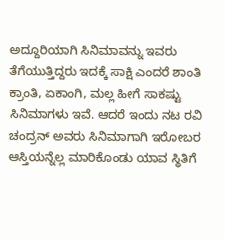ಅದ್ದೂರಿಯಾಗಿ ಸಿನಿಮಾವನ್ನು ಇವರು ತೆಗೆಯುತ್ತಿದ್ದರು ಇದಕ್ಕೆ ಸಾಕ್ಷಿ ಎಂದರೆ ಶಾಂತಿ ಕ್ರಾಂತಿ, ಏಕಾಂಗಿ, ಮಲ್ಲ ಹೀಗೆ ಸಾಕಷ್ಟು ಸಿನಿಮಾಗಳು ಇವೆ. ಆದರೆ ಇಂದು ನಟ ರವಿ ಚಂದ್ರನ್ ಅವರು ಸಿನಿಮಾಗಾಗಿ ಇರೋಬರ ಆಸ್ತಿಯನ್ನೆಲ್ಲ ಮಾರಿಕೊಂಡು ಯಾವ ಸ್ಥಿತಿಗೆ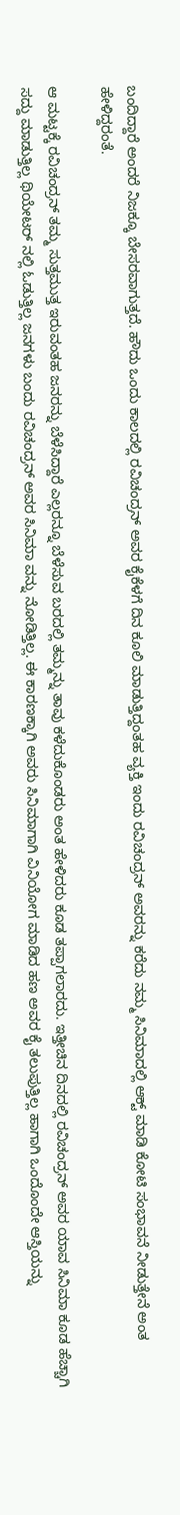ಬಂದಿದ್ದಾರೆ ಅಂದರೆ ನಿಜಕ್ಕೂ ಬೇಸರವಾಗುತ್ತದೆ. ಹೌದು ಒಂದು ಕಾಲದಲ್ಲಿ ರವಿಚಂದ್ರನ್ ಅವರ ಕೈಕೆಳಗೆ ದಿನ ಕೂಲಿ ಮಾಡುತ್ತಿದ್ದಂತಹ ವ್ಯಕ್ತಿ ಇಂದು ರವಿಚಂದ್ರನ್ ಅವರನ್ನು ಕರೆದು ನಮ್ಮ ಸಿನಿಮಾದಲ್ಲಿ ಆಕ್ಟ್ ಮಾಡಿ ಕೋಟಿ ಸಂಭಾವನೆ ನೀಡುತ್ತೇನೆ ಅಂತ ಹೇಳಿದ್ದರಂತೆ.

ಆ ಮಟ್ಟಕ್ಕೆ ರವಿಚಂದ್ರನ್ ತಮ್ಮ ಸುತ್ತಮುತ್ತ ಇರುವಂತಹ ಜನರನ್ನು ಬೆಳೆಸಿದ್ದಾರೆ ಎಲ್ಲರನ್ನೂ ಬೆಳೆಸುವ ಬರದಲ್ಲಿ ತಮ್ಮನ್ನು ತಾವು ಕಳೆದುಕೊಂಡರು ಅಂತ ಹೇಳಿದರು ಕೂಡ ತಪ್ಪಾಗಲಾರದು. ಇತ್ತೀಚಿನ ದಿನದಲ್ಲಿ ರವಿಚಂದ್ರನ್ ಅವರ ಯಾವ ಸಿನಿಮಾ ಕೂಡ ಹೆಚ್ಚಾಗಿ ಸದ್ದು ಮಾಡುತ್ತಿಲ್ಲ ಥಿಯೇಟರ್ ನಲ್ಲಿ ಓಡುತ್ತಿಲ್ಲ ಜನಗಳು ಬಂದು ರವಿಚಂದ್ರನ್ ಅವರ ಸಿನಿಮಾ ವನ್ನು ನೋಡಿತ್ತಿಲ್ಲ. ಈ ಕಾರಣಕ್ಕಾಗಿ ಅವರು ಸಿನಿಮಾಗಾಗಿ ವಿನಿಯೋಗ ಮಾಡಿದ ಹಣ ಅವರ ಕೈ ತಲುಪುತ್ತಿಲ್ಲ ಹಾಗಾಗಿ ಒಂದೊಂದೇ ಆಸ್ತಿಯನ್ನು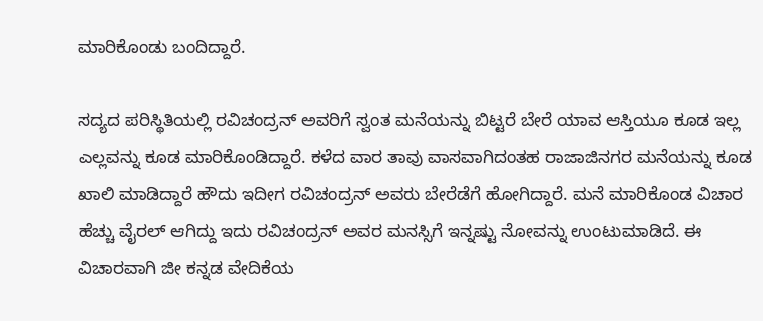ಮಾರಿಕೊಂಡು ಬಂದಿದ್ದಾರೆ.

ಸದ್ಯದ ಪರಿಸ್ಥಿತಿಯಲ್ಲಿ ರವಿಚಂದ್ರನ್ ಅವರಿಗೆ ಸ್ವಂತ ಮನೆಯನ್ನು ಬಿಟ್ಟರೆ ಬೇರೆ ಯಾವ ಆಸ್ತಿಯೂ ಕೂಡ ಇಲ್ಲ ಎಲ್ಲವನ್ನು ಕೂಡ ಮಾರಿಕೊಂಡಿದ್ದಾರೆ. ಕಳೆದ ವಾರ ತಾವು ವಾಸವಾಗಿದಂತಹ ರಾಜಾಜಿನಗರ ಮನೆಯನ್ನು ಕೂಡ ಖಾಲಿ ಮಾಡಿದ್ದಾರೆ ಹೌದು ಇದೀಗ ರವಿಚಂದ್ರನ್ ಅವರು ಬೇರೆಡೆಗೆ ಹೋಗಿದ್ದಾರೆ. ಮನೆ ಮಾರಿಕೊಂಡ ವಿಚಾರ ಹೆಚ್ಚು ವೈರಲ್ ಆಗಿದ್ದು ಇದು ರವಿಚಂದ್ರನ್ ಅವರ ಮನಸ್ಸಿಗೆ ಇನ್ನಷ್ಟು ನೋವನ್ನು ಉಂಟುಮಾಡಿದೆ. ಈ ವಿಚಾರವಾಗಿ ಜೀ ಕನ್ನಡ ವೇದಿಕೆಯ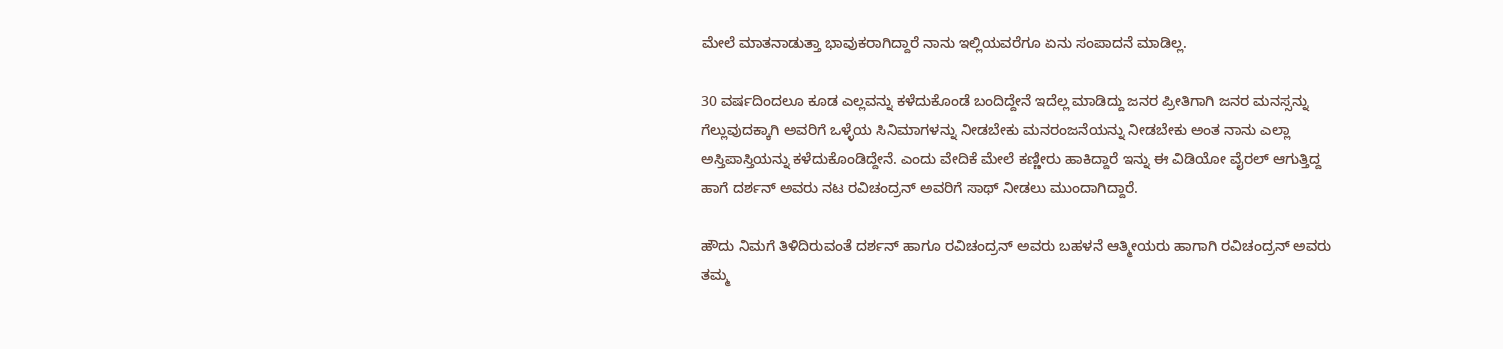ಮೇಲೆ ಮಾತನಾಡುತ್ತಾ ಭಾವುಕರಾಗಿದ್ದಾರೆ ನಾನು ಇಲ್ಲಿಯವರೆಗೂ ಏನು ಸಂಪಾದನೆ ಮಾಡಿಲ್ಲ.

30 ವರ್ಷದಿಂದಲೂ ಕೂಡ ಎಲ್ಲವನ್ನು ಕಳೆದುಕೊಂಡೆ ಬಂದಿದ್ದೇನೆ ಇದೆಲ್ಲ ಮಾಡಿದ್ದು ಜನರ ಪ್ರೀತಿಗಾಗಿ ಜನರ ಮನಸ್ಸನ್ನು ಗೆಲ್ಲುವುದಕ್ಕಾಗಿ ಅವರಿಗೆ ಒಳ್ಳೆಯ ಸಿನಿಮಾಗಳನ್ನು ನೀಡಬೇಕು ಮನರಂಜನೆಯನ್ನು ನೀಡಬೇಕು ಅಂತ ನಾನು ಎಲ್ಲಾ ಅಸ್ತಿಪಾಸ್ತಿಯನ್ನು ಕಳೆದುಕೊಂಡಿದ್ದೇನೆ. ಎಂದು ವೇದಿಕೆ ಮೇಲೆ ಕಣ್ಣೀರು ಹಾಕಿದ್ದಾರೆ ಇನ್ನು ಈ ವಿಡಿಯೋ ವೈರಲ್ ಆಗುತ್ತಿದ್ದ ಹಾಗೆ ದರ್ಶನ್ ಅವರು ನಟ ರವಿಚಂದ್ರನ್ ಅವರಿಗೆ ಸಾಥ್ ನೀಡಲು ಮುಂದಾಗಿದ್ದಾರೆ.

ಹೌದು ನಿಮಗೆ ತಿಳಿದಿರುವಂತೆ ದರ್ಶನ್ ಹಾಗೂ ರವಿಚಂದ್ರನ್ ಅವರು ಬಹಳನೆ ಆತ್ಮೀಯರು ಹಾಗಾಗಿ ರವಿಚಂದ್ರನ್ ಅವರು ತಮ್ಮ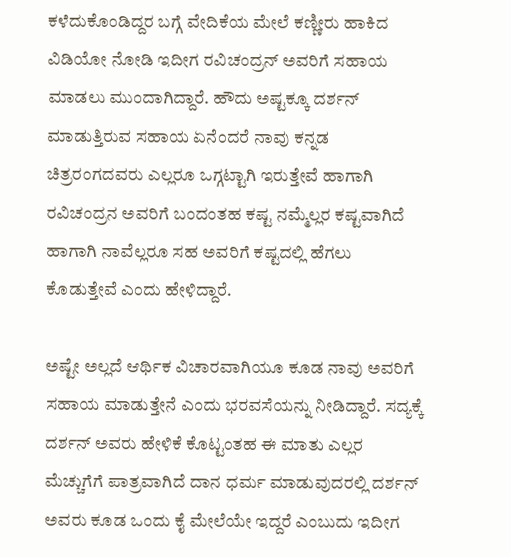ಕಳೆದುಕೊಂಡಿದ್ದರ ಬಗ್ಗೆ ವೇದಿಕೆಯ ಮೇಲೆ ಕಣ್ಣೀರು ಹಾಕಿದ ವಿಡಿಯೋ ನೋಡಿ ಇದೀಗ ರವಿಚಂದ್ರನ್ ಅವರಿಗೆ ಸಹಾಯ ಮಾಡಲು ಮುಂದಾಗಿದ್ದಾರೆ. ಹೌದು ಅಷ್ಟಕ್ಕೂ ದರ್ಶನ್ ಮಾಡುತ್ತಿರುವ ಸಹಾಯ ಏನೆಂದರೆ ನಾವು ಕನ್ನಡ ಚಿತ್ರರಂಗದವರು ಎಲ್ಲರೂ ಒಗ್ಗಟ್ಟಾಗಿ ಇರುತ್ತೇವೆ ಹಾಗಾಗಿ ರವಿಚಂದ್ರನ ಅವರಿಗೆ ಬಂದಂತಹ ಕಷ್ಟ ನಮ್ಮೆಲ್ಲರ ಕಷ್ಟವಾಗಿದೆ ಹಾಗಾಗಿ ನಾವೆಲ್ಲರೂ ಸಹ ಅವರಿಗೆ ಕಷ್ಟದಲ್ಲಿ ಹೆಗಲು ಕೊಡುತ್ತೇವೆ ಎಂದು ಹೇಳಿದ್ದಾರೆ.

ಅಷ್ಟೇ ಅಲ್ಲದೆ ಆರ್ಥಿಕ ವಿಚಾರವಾಗಿಯೂ ಕೂಡ ನಾವು ಅವರಿಗೆ ಸಹಾಯ ಮಾಡುತ್ತೇನೆ ಎಂದು ಭರವಸೆಯನ್ನು ನೀಡಿದ್ದಾರೆ. ಸದ್ಯಕ್ಕೆ ದರ್ಶನ್ ಅವರು ಹೇಳಿಕೆ ಕೊಟ್ಟಂತಹ ಈ ಮಾತು ಎಲ್ಲರ ಮೆಚ್ಚುಗೆಗೆ ಪಾತ್ರವಾಗಿದೆ ದಾನ ಧರ್ಮ ಮಾಡುವುದರಲ್ಲಿ ದರ್ಶನ್ ಅವರು ಕೂಡ ಒಂದು ಕೈ ಮೇಲೆಯೇ ಇದ್ದರೆ ಎಂಬುದು ಇದೀಗ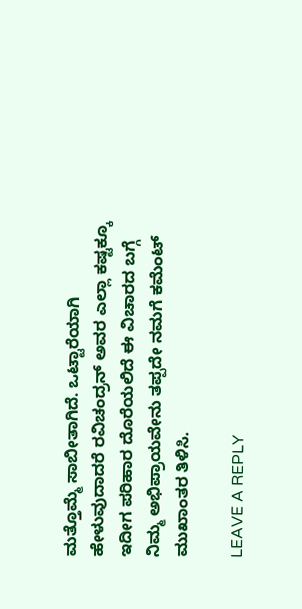ಮತ್ತೊಮ್ಮೆ ಸಾಬೀತಾಗಿದೆ. ಒಟ್ಟಾರೆಯಾಗಿ ಹೇಳುವುದಾದರೆ ರವಿಚಂದ್ರನ್ ಅವರ ಎಲ್ಲಾ ಕಷ್ಟಕ್ಕೂ ಇದೀಗ ಪರಿಹಾರ ದೊರೆಯಲಿದೆ ಈ ವಿಚಾರದ ಬಗ್ಗೆ ನಿಮ್ಮ ಅಭಿಪ್ರಾಯವೇನು ತಪ್ಪದೇ ನಮಗೆ ಕಮೆಂಟ್ ಮುಖಾಂತರ ತಿಳಿಸಿ‌.

LEAVE A REPLY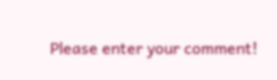Please enter your comment!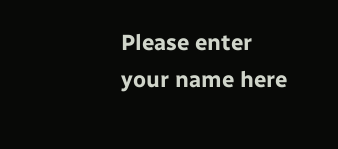Please enter your name here